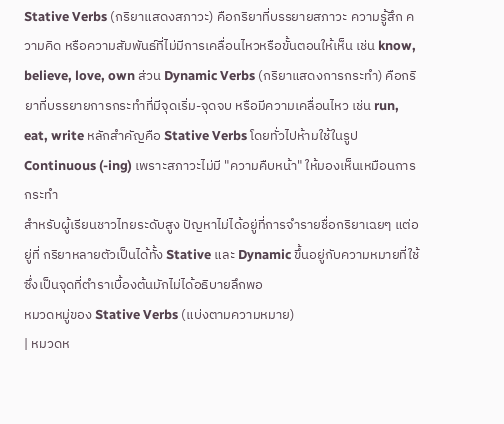Stative Verbs (กริยาแสดงสภาวะ) คือกริยาที่บรรยายสภาวะ ความรู้สึก ความคิด หรือความสัมพันธ์ที่ไม่มีการเคลื่อนไหวหรือขั้นตอนให้เห็น เช่น know, believe, love, own ส่วน Dynamic Verbs (กริยาแสดงการกระทำ) คือกริยาที่บรรยายการกระทำที่มีจุดเริ่ม-จุดจบ หรือมีความเคลื่อนไหว เช่น run, eat, write หลักสำคัญคือ Stative Verbs โดยทั่วไปห้ามใช้ในรูป Continuous (-ing) เพราะสภาวะไม่มี "ความคืบหน้า" ให้มองเห็นเหมือนการกระทำ
สำหรับผู้เรียนชาวไทยระดับสูง ปัญหาไม่ได้อยู่ที่การจำรายชื่อกริยาเฉยๆ แต่อยู่ที่ กริยาหลายตัวเป็นได้ทั้ง Stative และ Dynamic ขึ้นอยู่กับความหมายที่ใช้ ซึ่งเป็นจุดที่ตำราเบื้องต้นมักไม่ได้อธิบายลึกพอ
หมวดหมู่ของ Stative Verbs (แบ่งตามความหมาย)
| หมวดห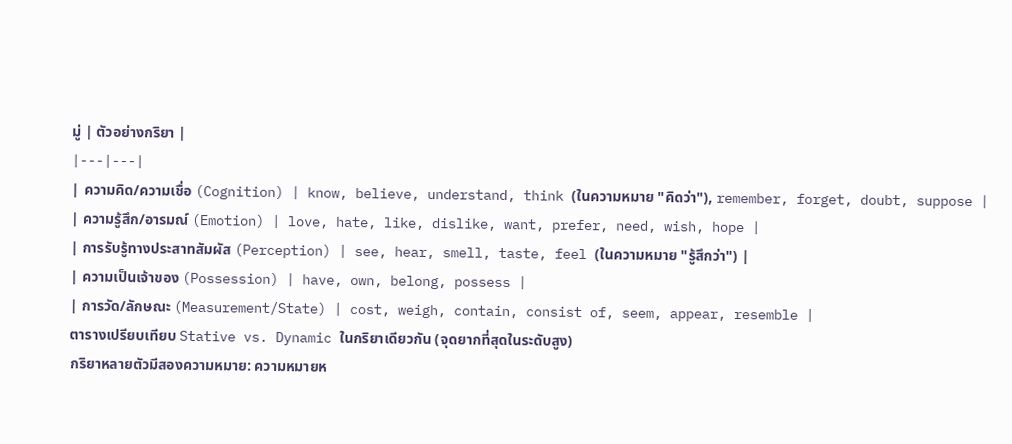มู่ | ตัวอย่างกริยา |
|---|---|
| ความคิด/ความเชื่อ (Cognition) | know, believe, understand, think (ในความหมาย "คิดว่า"), remember, forget, doubt, suppose |
| ความรู้สึก/อารมณ์ (Emotion) | love, hate, like, dislike, want, prefer, need, wish, hope |
| การรับรู้ทางประสาทสัมผัส (Perception) | see, hear, smell, taste, feel (ในความหมาย "รู้สึกว่า") |
| ความเป็นเจ้าของ (Possession) | have, own, belong, possess |
| การวัด/ลักษณะ (Measurement/State) | cost, weigh, contain, consist of, seem, appear, resemble |
ตารางเปรียบเทียบ Stative vs. Dynamic ในกริยาเดียวกัน (จุดยากที่สุดในระดับสูง)
กริยาหลายตัวมีสองความหมาย: ความหมายห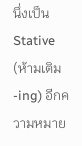นึ่งเป็น Stative (ห้ามเติม -ing) อีกความหมาย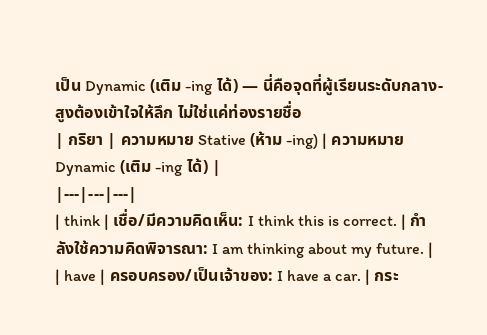เป็น Dynamic (เติม -ing ได้) — นี่คือจุดที่ผู้เรียนระดับกลาง-สูงต้องเข้าใจให้ลึก ไม่ใช่แค่ท่องรายชื่อ
| กริยา | ความหมาย Stative (ห้าม -ing) | ความหมาย Dynamic (เติม -ing ได้) |
|---|---|---|
| think | เชื่อ/มีความคิดเห็น: I think this is correct. | กำลังใช้ความคิดพิจารณา: I am thinking about my future. |
| have | ครอบครอง/เป็นเจ้าของ: I have a car. | กระ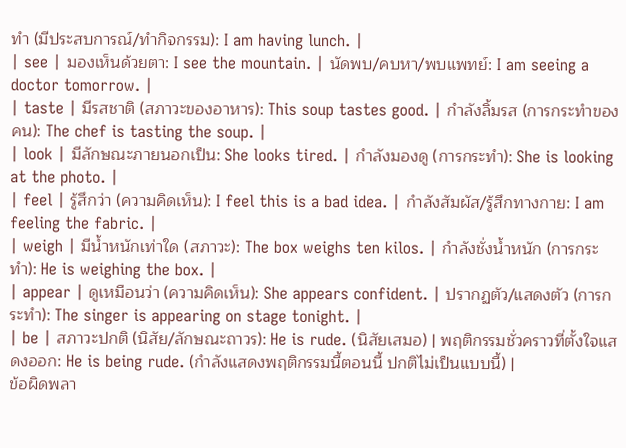ทำ (มีประสบการณ์/ทำกิจกรรม): I am having lunch. |
| see | มองเห็นด้วยตา: I see the mountain. | นัดพบ/คบหา/พบแพทย์: I am seeing a doctor tomorrow. |
| taste | มีรสชาติ (สภาวะของอาหาร): This soup tastes good. | กำลังลิ้มรส (การกระทำของคน): The chef is tasting the soup. |
| look | มีลักษณะภายนอกเป็น: She looks tired. | กำลังมองดู (การกระทำ): She is looking at the photo. |
| feel | รู้สึกว่า (ความคิดเห็น): I feel this is a bad idea. | กำลังสัมผัส/รู้สึกทางกาย: I am feeling the fabric. |
| weigh | มีน้ำหนักเท่าใด (สภาวะ): The box weighs ten kilos. | กำลังชั่งน้ำหนัก (การกระทำ): He is weighing the box. |
| appear | ดูเหมือนว่า (ความคิดเห็น): She appears confident. | ปรากฏตัว/แสดงตัว (การกระทำ): The singer is appearing on stage tonight. |
| be | สภาวะปกติ (นิสัย/ลักษณะถาวร): He is rude. (นิสัยเสมอ) | พฤติกรรมชั่วคราวที่ตั้งใจแสดงออก: He is being rude. (กำลังแสดงพฤติกรรมนี้ตอนนี้ ปกติไม่เป็นแบบนี้) |
ข้อผิดพลา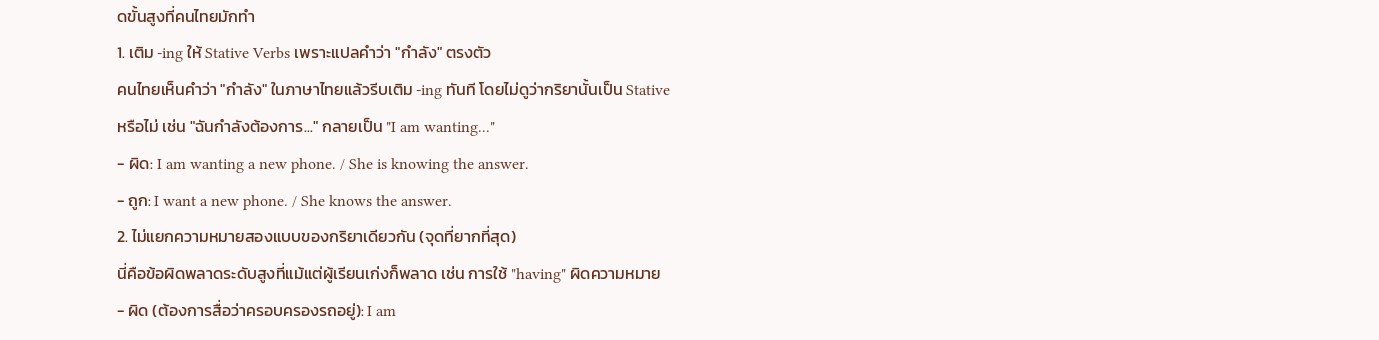ดขั้นสูงที่คนไทยมักทำ
1. เติม -ing ให้ Stative Verbs เพราะแปลคำว่า "กำลัง" ตรงตัว
คนไทยเห็นคำว่า "กำลัง" ในภาษาไทยแล้วรีบเติม -ing ทันที โดยไม่ดูว่ากริยานั้นเป็น Stative หรือไม่ เช่น "ฉันกำลังต้องการ..." กลายเป็น "I am wanting..."
- ผิด: I am wanting a new phone. / She is knowing the answer.
- ถูก: I want a new phone. / She knows the answer.
2. ไม่แยกความหมายสองแบบของกริยาเดียวกัน (จุดที่ยากที่สุด)
นี่คือข้อผิดพลาดระดับสูงที่แม้แต่ผู้เรียนเก่งก็พลาด เช่น การใช้ "having" ผิดความหมาย
- ผิด (ต้องการสื่อว่าครอบครองรถอยู่): I am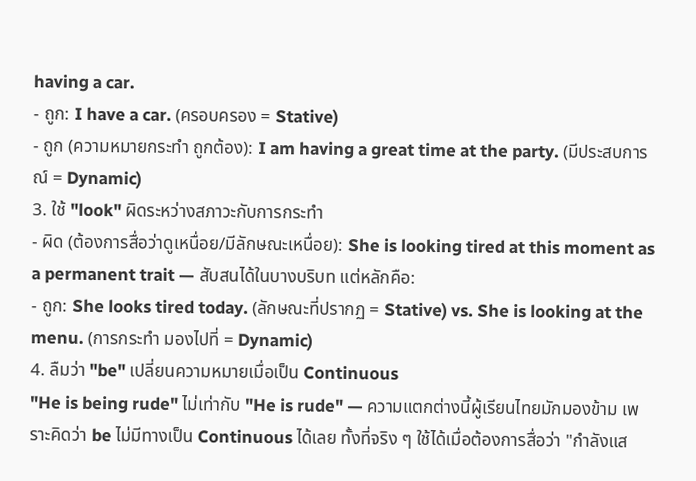having a car.
- ถูก: I have a car. (ครอบครอง = Stative)
- ถูก (ความหมายกระทำ ถูกต้อง): I am having a great time at the party. (มีประสบการณ์ = Dynamic)
3. ใช้ "look" ผิดระหว่างสภาวะกับการกระทำ
- ผิด (ต้องการสื่อว่าดูเหนื่อย/มีลักษณะเหนื่อย): She is looking tired at this moment as a permanent trait — สับสนได้ในบางบริบท แต่หลักคือ:
- ถูก: She looks tired today. (ลักษณะที่ปรากฏ = Stative) vs. She is looking at the menu. (การกระทำ มองไปที่ = Dynamic)
4. ลืมว่า "be" เปลี่ยนความหมายเมื่อเป็น Continuous
"He is being rude" ไม่เท่ากับ "He is rude" — ความแตกต่างนี้ผู้เรียนไทยมักมองข้าม เพราะคิดว่า be ไม่มีทางเป็น Continuous ได้เลย ทั้งที่จริง ๆ ใช้ได้เมื่อต้องการสื่อว่า "กำลังแส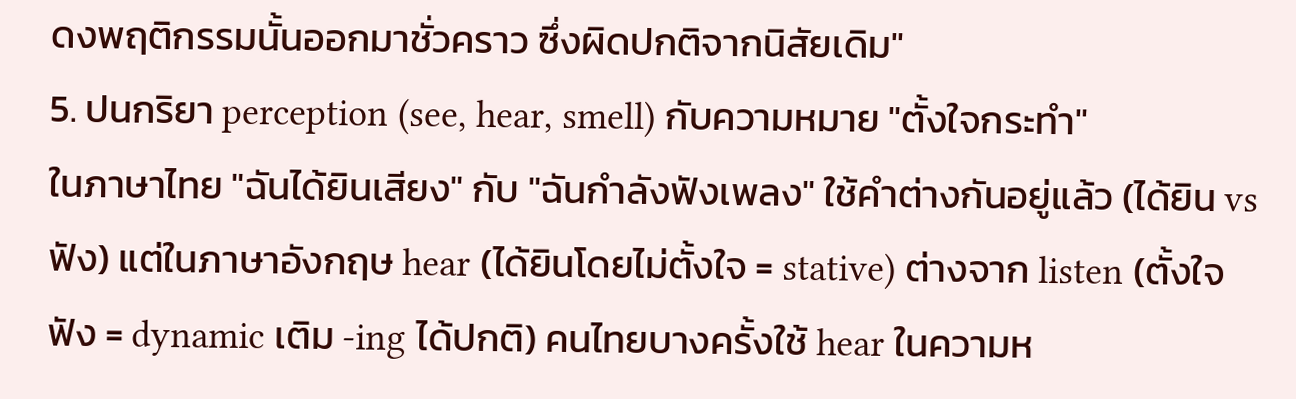ดงพฤติกรรมนั้นออกมาชั่วคราว ซึ่งผิดปกติจากนิสัยเดิม"
5. ปนกริยา perception (see, hear, smell) กับความหมาย "ตั้งใจกระทำ"
ในภาษาไทย "ฉันได้ยินเสียง" กับ "ฉันกำลังฟังเพลง" ใช้คำต่างกันอยู่แล้ว (ได้ยิน vs ฟัง) แต่ในภาษาอังกฤษ hear (ได้ยินโดยไม่ตั้งใจ = stative) ต่างจาก listen (ตั้งใจฟัง = dynamic เติม -ing ได้ปกติ) คนไทยบางครั้งใช้ hear ในความห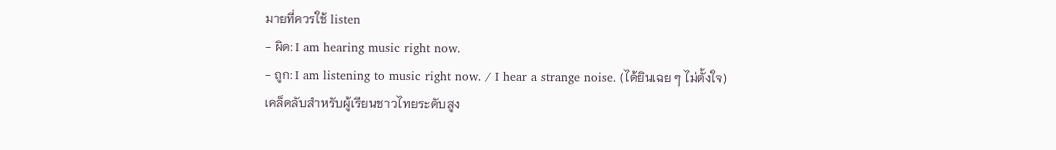มายที่ควรใช้ listen
- ผิด: I am hearing music right now.
- ถูก: I am listening to music right now. / I hear a strange noise. (ได้ยินเฉย ๆ ไม่ตั้งใจ)
เคล็ดลับสำหรับผู้เรียนชาวไทยระดับสูง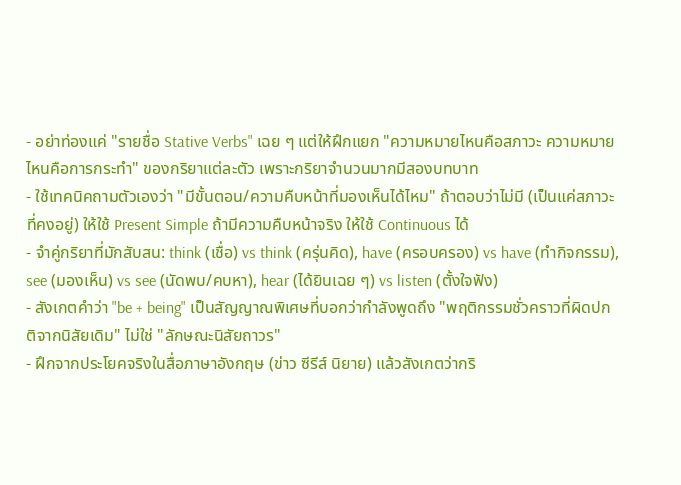- อย่าท่องแค่ "รายชื่อ Stative Verbs" เฉย ๆ แต่ให้ฝึกแยก "ความหมายไหนคือสภาวะ ความหมายไหนคือการกระทำ" ของกริยาแต่ละตัว เพราะกริยาจำนวนมากมีสองบทบาท
- ใช้เทคนิคถามตัวเองว่า "มีขั้นตอน/ความคืบหน้าที่มองเห็นได้ไหม" ถ้าตอบว่าไม่มี (เป็นแค่สภาวะที่คงอยู่) ให้ใช้ Present Simple ถ้ามีความคืบหน้าจริง ให้ใช้ Continuous ได้
- จำคู่กริยาที่มักสับสน: think (เชื่อ) vs think (ครุ่นคิด), have (ครอบครอง) vs have (ทำกิจกรรม), see (มองเห็น) vs see (นัดพบ/คบหา), hear (ได้ยินเฉย ๆ) vs listen (ตั้งใจฟัง)
- สังเกตคำว่า "be + being" เป็นสัญญาณพิเศษที่บอกว่ากำลังพูดถึง "พฤติกรรมชั่วคราวที่ผิดปกติจากนิสัยเดิม" ไม่ใช่ "ลักษณะนิสัยถาวร"
- ฝึกจากประโยคจริงในสื่อภาษาอังกฤษ (ข่าว ซีรีส์ นิยาย) แล้วสังเกตว่ากริ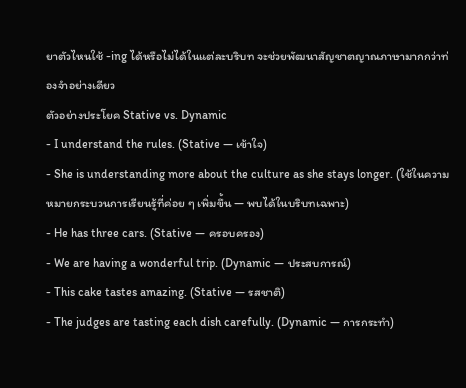ยาตัวไหนใช้ -ing ได้หรือไม่ได้ในแต่ละบริบท จะช่วยพัฒนาสัญชาตญาณภาษามากกว่าท่องจำอย่างเดียว
ตัวอย่างประโยค Stative vs. Dynamic
- I understand the rules. (Stative — เข้าใจ)
- She is understanding more about the culture as she stays longer. (ใช้ในความหมายกระบวนการเรียนรู้ที่ค่อย ๆ เพิ่มขึ้น — พบได้ในบริบทเฉพาะ)
- He has three cars. (Stative — ครอบครอง)
- We are having a wonderful trip. (Dynamic — ประสบการณ์)
- This cake tastes amazing. (Stative — รสชาติ)
- The judges are tasting each dish carefully. (Dynamic — การกระทำ)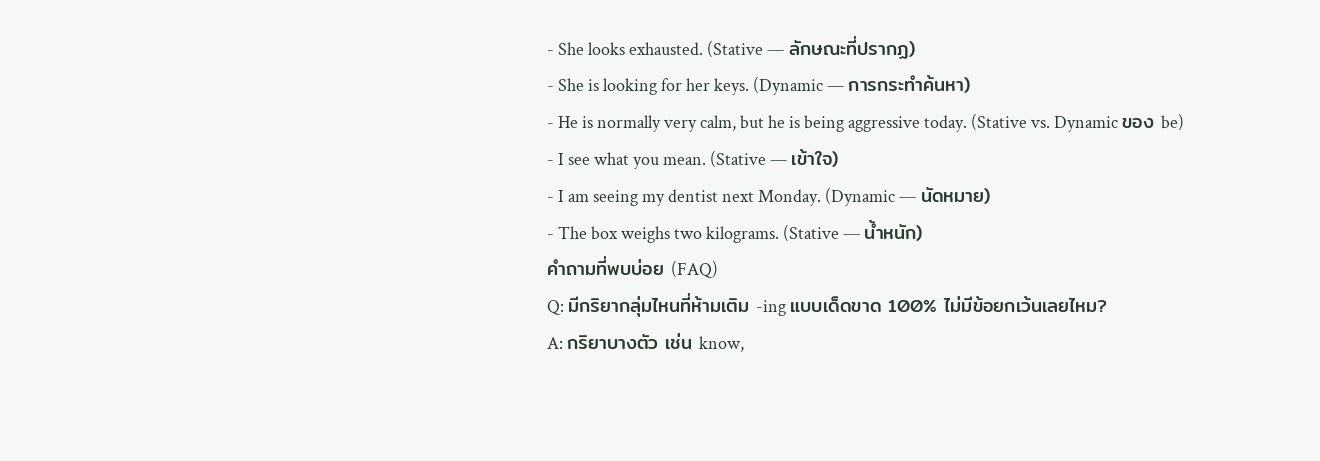- She looks exhausted. (Stative — ลักษณะที่ปรากฏ)
- She is looking for her keys. (Dynamic — การกระทำค้นหา)
- He is normally very calm, but he is being aggressive today. (Stative vs. Dynamic ของ be)
- I see what you mean. (Stative — เข้าใจ)
- I am seeing my dentist next Monday. (Dynamic — นัดหมาย)
- The box weighs two kilograms. (Stative — น้ำหนัก)
คำถามที่พบบ่อย (FAQ)
Q: มีกริยากลุ่มไหนที่ห้ามเติม -ing แบบเด็ดขาด 100% ไม่มีข้อยกเว้นเลยไหม?
A: กริยาบางตัว เช่น know,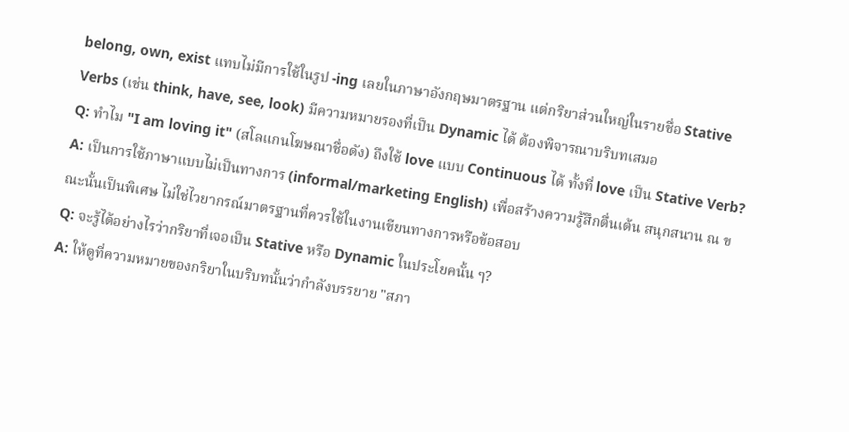belong, own, exist แทบไม่มีการใช้ในรูป -ing เลยในภาษาอังกฤษมาตรฐาน แต่กริยาส่วนใหญ่ในรายชื่อ Stative Verbs (เช่น think, have, see, look) มีความหมายรองที่เป็น Dynamic ได้ ต้องพิจารณาบริบทเสมอ
Q: ทำไม "I am loving it" (สโลแกนโฆษณาชื่อดัง) ถึงใช้ love แบบ Continuous ได้ ทั้งที่ love เป็น Stative Verb?
A: เป็นการใช้ภาษาแบบไม่เป็นทางการ (informal/marketing English) เพื่อสร้างความรู้สึกตื่นเต้น สนุกสนาน ณ ขณะนั้นเป็นพิเศษ ไม่ใช่ไวยากรณ์มาตรฐานที่ควรใช้ในงานเขียนทางการหรือข้อสอบ
Q: จะรู้ได้อย่างไรว่ากริยาที่เจอเป็น Stative หรือ Dynamic ในประโยคนั้น ๆ?
A: ให้ดูที่ความหมายของกริยาในบริบทนั้นว่ากำลังบรรยาย "สภา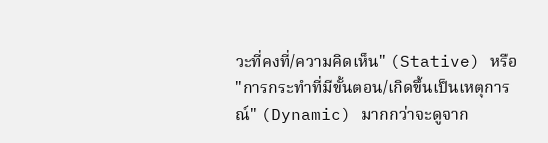วะที่คงที่/ความคิดเห็น" (Stative) หรือ "การกระทำที่มีขั้นตอน/เกิดขึ้นเป็นเหตุการณ์" (Dynamic) มากกว่าจะดูจาก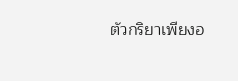ตัวกริยาเพียงอ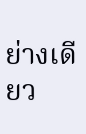ย่างเดียว